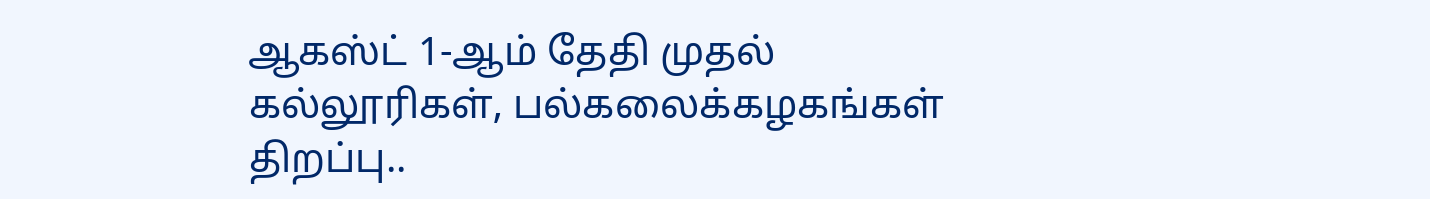ஆகஸ்ட் 1-ஆம் தேதி முதல் கல்லூரிகள், பல்கலைக்கழகங்கள் திறப்பு..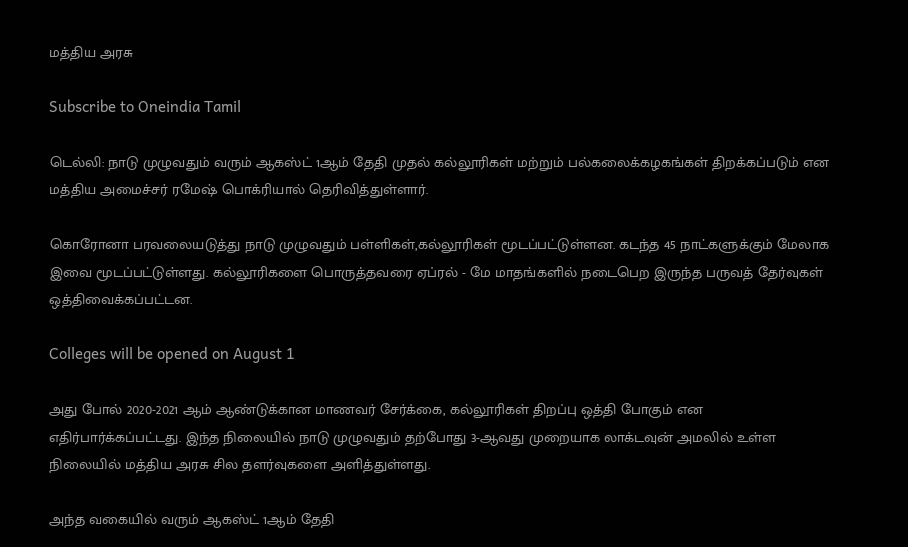மத்திய அரசு

Subscribe to Oneindia Tamil

டெல்லி: நாடு முழுவதும் வரும் ஆகஸ்ட் 1ஆம் தேதி முதல் கல்லூரிகள் மற்றும் பல்கலைக்கழகங்கள் திறக்கப்படும் என மத்திய அமைச்சர் ரமேஷ் பொக்ரியால் தெரிவித்துள்ளார்.

கொரோனா பரவலையடுத்து நாடு முழுவதும் பள்ளிகள்,கல்லூரிகள் மூடப்பட்டுள்ளன. கடந்த 45 நாட்களுக்கும் மேலாக இவை மூடப்பட்டுள்ளது. கல்லூரிகளை பொருத்தவரை ஏப்ரல் - மே மாதங்களில் நடைபெற இருந்த பருவத் தேர்வுகள் ஒத்திவைக்கப்பட்டன.

Colleges will be opened on August 1

அது போல் 2020-2021 ஆம் ஆண்டுக்கான மாணவர் சேர்க்கை, கல்லூரிகள் திறப்பு ஒத்தி போகும் என எதிர்பார்க்கப்பட்டது. இந்த நிலையில் நாடு முழுவதும் தற்போது 3-ஆவது முறையாக லாக்டவுன் அமலில் உள்ள நிலையில் மத்திய அரசு சில தளர்வுகளை அளித்துள்ளது.

அந்த வகையில் வரும் ஆகஸ்ட் 1ஆம் தேதி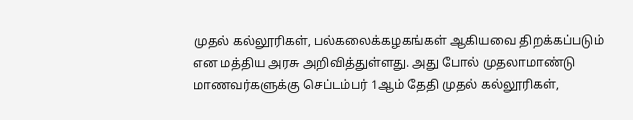முதல் கல்லூரிகள், பல்கலைக்கழகங்கள் ஆகியவை திறக்கப்படும் என மத்திய அரசு அறிவித்துள்ளது. அது போல் முதலாமாண்டு மாணவர்களுக்கு செப்டம்பர் 1ஆம் தேதி முதல் கல்லூரிகள்,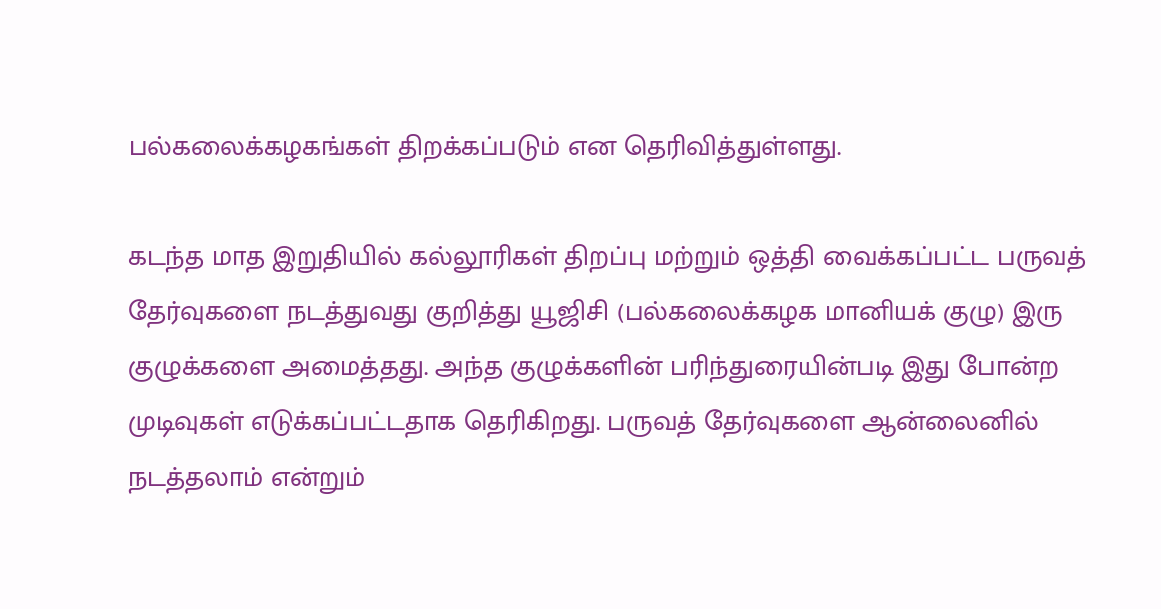பல்கலைக்கழகங்கள் திறக்கப்படும் என தெரிவித்துள்ளது.

கடந்த மாத இறுதியில் கல்லூரிகள் திறப்பு மற்றும் ஒத்தி வைக்கப்பட்ட பருவத் தேர்வுகளை நடத்துவது குறித்து யூஜிசி (பல்கலைக்கழக மானியக் குழு) இரு குழுக்களை அமைத்தது. அந்த குழுக்களின் பரிந்துரையின்படி இது போன்ற முடிவுகள் எடுக்கப்பட்டதாக தெரிகிறது. பருவத் தேர்வுகளை ஆன்லைனில் நடத்தலாம் என்றும்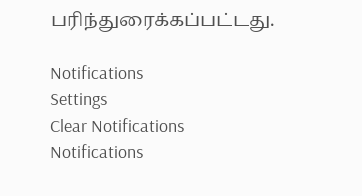பரிந்துரைக்கப்பட்டது.

Notifications
Settings
Clear Notifications
Notifications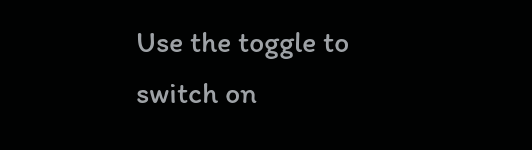Use the toggle to switch on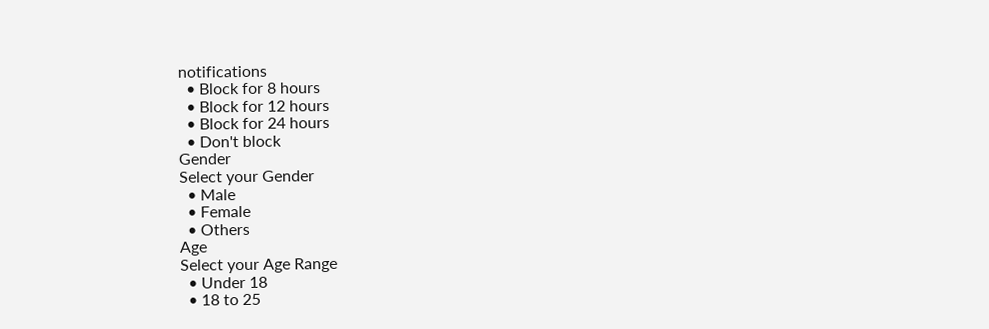notifications
  • Block for 8 hours
  • Block for 12 hours
  • Block for 24 hours
  • Don't block
Gender
Select your Gender
  • Male
  • Female
  • Others
Age
Select your Age Range
  • Under 18
  • 18 to 25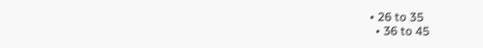• 26 to 35
  • 36 to 45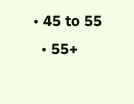• 45 to 55
  • 55+